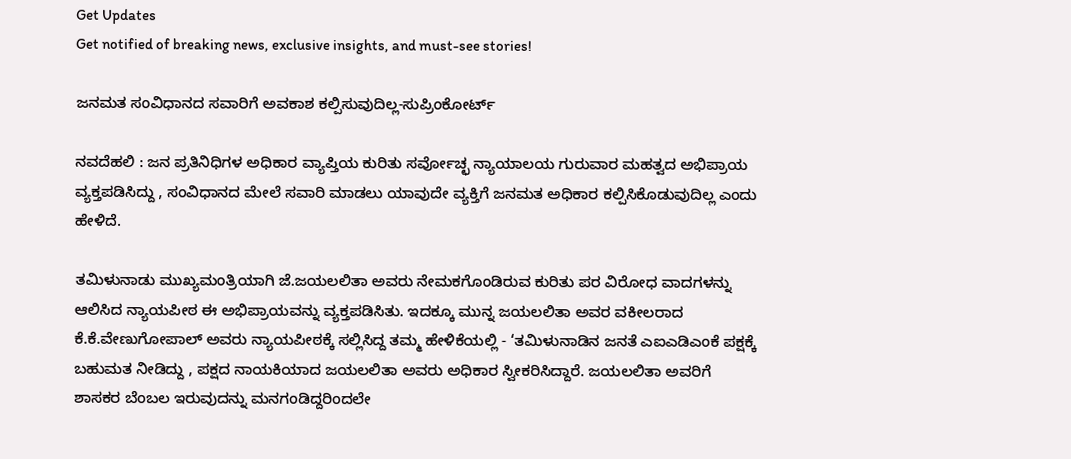Get Updates
Get notified of breaking news, exclusive insights, and must-see stories!

ಜನಮತ ಸಂವಿಧಾನದ ಸವಾರಿಗೆ ಅವಕಾಶ ಕಲ್ಪಿಸುವುದಿಲ್ಲ-ಸುಪ್ರಿಂಕೋರ್ಟ್‌

ನವದೆಹಲಿ : ಜನ ಪ್ರತಿನಿಧಿಗಳ ಅಧಿಕಾರ ವ್ಯಾಪ್ತಿಯ ಕುರಿತು ಸರ್ವೋಚ್ಛ ನ್ಯಾಯಾಲಯ ಗುರುವಾರ ಮಹತ್ವದ ಅಭಿಪ್ರಾಯ ವ್ಯಕ್ತಪಡಿಸಿದ್ದು , ಸಂವಿಧಾನದ ಮೇಲೆ ಸವಾರಿ ಮಾಡಲು ಯಾವುದೇ ವ್ಯಕ್ತಿಗೆ ಜನಮತ ಅಧಿಕಾರ ಕಲ್ಪಿಸಿಕೊಡುವುದಿಲ್ಲ ಎಂದು ಹೇಳಿದೆ.

ತಮಿಳುನಾಡು ಮುಖ್ಯಮಂತ್ರಿಯಾಗಿ ಜೆ.ಜಯಲಲಿತಾ ಅವರು ನೇಮಕಗೊಂಡಿರುವ ಕುರಿತು ಪರ ವಿರೋಧ ವಾದಗಳನ್ನು ಆಲಿಸಿದ ನ್ಯಾಯಪೀಠ ಈ ಅಭಿಪ್ರಾಯವನ್ನು ವ್ಯಕ್ತಪಡಿಸಿತು. ಇದಕ್ಕೂ ಮುನ್ನ ಜಯಲಲಿತಾ ಅವರ ವಕೀಲರಾದ ಕೆ.ಕೆ.ವೇಣುಗೋಪಾಲ್‌ ಅವರು ನ್ಯಾಯಪೀಠಕ್ಕೆ ಸಲ್ಲಿಸಿದ್ದ ತಮ್ಮ ಹೇಳಿಕೆಯಲ್ಲಿ - ‘ತಮಿಳುನಾಡಿನ ಜನತೆ ಎಐಎಡಿಎಂಕೆ ಪಕ್ಷಕ್ಕೆ ಬಹುಮತ ನೀಡಿದ್ದು , ಪಕ್ಷದ ನಾಯಕಿಯಾದ ಜಯಲಲಿತಾ ಅವರು ಅಧಿಕಾರ ಸ್ವೀಕರಿಸಿದ್ದಾರೆ. ಜಯಲಲಿತಾ ಅವರಿಗೆ ಶಾಸಕರ ಬೆಂಬಲ ಇರುವುದನ್ನು ಮನಗಂಡಿದ್ದರಿಂದಲೇ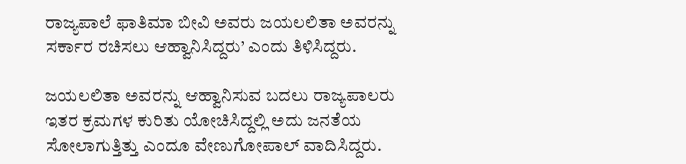ರಾಜ್ಯಪಾಲೆ ಫಾತಿಮಾ ಬೀವಿ ಅವರು ಜಯಲಲಿತಾ ಅವರನ್ನು ಸರ್ಕಾರ ರಚಿಸಲು ಆಹ್ವಾನಿಸಿದ್ದರು’ ಎಂದು ತಿಳಿಸಿದ್ದರು.

ಜಯಲಲಿತಾ ಅವರನ್ನು ಆಹ್ವಾನಿಸುವ ಬದಲು ರಾಜ್ಯಪಾಲರು ಇತರ ಕ್ರಮಗಳ ಕುರಿತು ಯೋಚಿಸಿದ್ದಲ್ಲಿ ಅದು ಜನತೆಯ ಸೋಲಾಗುತ್ತಿತ್ತು ಎಂದೂ ವೇಣುಗೋಪಾಲ್‌ ವಾದಿಸಿದ್ದರು.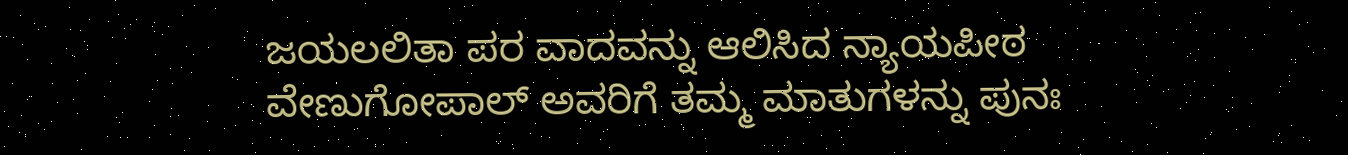ಜಯಲಲಿತಾ ಪರ ವಾದವನ್ನು ಆಲಿಸಿದ ನ್ಯಾಯಪೀಠ ವೇಣುಗೋಪಾಲ್‌ ಅವರಿಗೆ ತಮ್ಮ ಮಾತುಗಳನ್ನು ಪುನಃ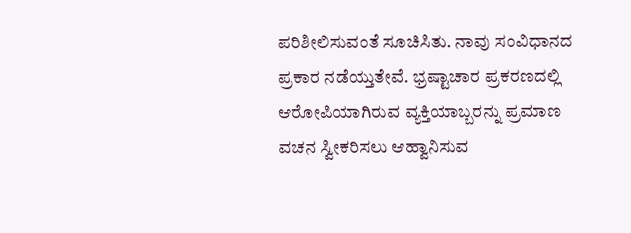ಪರಿಶೀಲಿಸುವಂತೆ ಸೂಚಿಸಿತು. ನಾವು ಸಂವಿಧಾನದ ಪ್ರಕಾರ ನಡೆಯ್ತುತೇವೆ. ಭ್ರಷ್ಟಾಚಾರ ಪ್ರಕರಣದಲ್ಲಿ ಆರೋಪಿಯಾಗಿರುವ ವ್ಯಕ್ತಿಯಾಬ್ಬರನ್ನು ಪ್ರಮಾಣ ವಚನ ಸ್ವೀಕರಿಸಲು ಆಹ್ವಾನಿಸುವ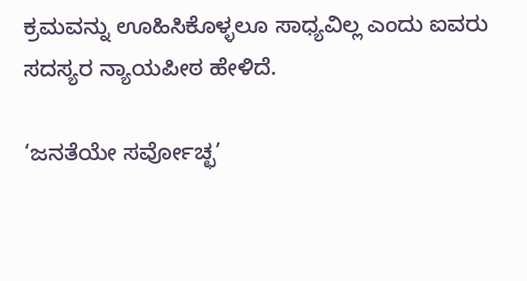ಕ್ರಮವನ್ನು ಊಹಿಸಿಕೊಳ್ಳಲೂ ಸಾಧ್ಯವಿಲ್ಲ ಎಂದು ಐವರು ಸದಸ್ಯರ ನ್ಯಾಯಪೀಠ ಹೇಳಿದೆ.

‘ಜನತೆಯೇ ಸರ್ವೋಚ್ಛ’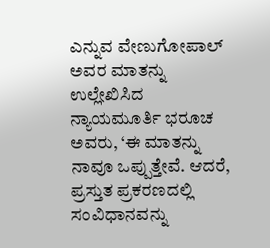ಎನ್ನುವ ವೇಣುಗೋಪಾಲ್‌ ಅವರ ಮಾತನ್ನು ಉಲ್ಲೇಖಿಸಿದ ನ್ಯಾಯಮೂರ್ತಿ ಭರೂಚ ಅವರು, ‘ಈ ಮಾತನ್ನು ನಾವೂ ಒಪ್ಪುತ್ತೇವೆ. ಆದರೆ, ಪ್ರಸ್ತುತ ಪ್ರಕರಣದಲ್ಲಿ ಸಂವಿಧಾನವನ್ನು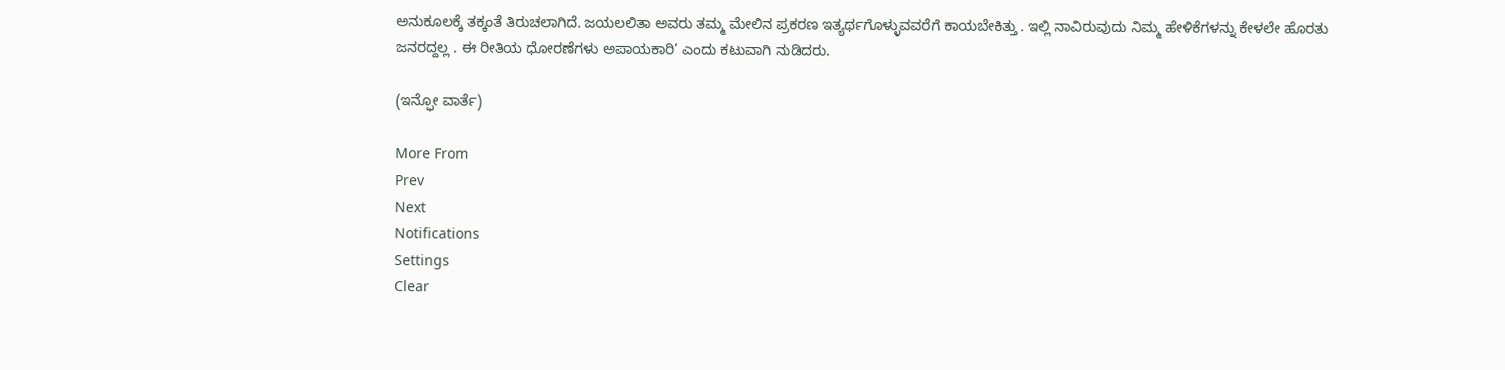ಅನುಕೂಲಕ್ಕೆ ತಕ್ಕಂತೆ ತಿರುಚಲಾಗಿದೆ. ಜಯಲಲಿತಾ ಅವರು ತಮ್ಮ ಮೇಲಿನ ಪ್ರಕರಣ ಇತ್ಯರ್ಥಗೊಳ್ಳುವವರೆಗೆ ಕಾಯಬೇಕಿತ್ತು . ಇಲ್ಲಿ ನಾವಿರುವುದು ನಿಮ್ಮ ಹೇಳಿಕೆಗಳನ್ನು ಕೇಳಲೇ ಹೊರತು ಜನರದ್ದಲ್ಲ . ಈ ರೀತಿಯ ಧೋರಣೆಗಳು ಅಪಾಯಕಾರಿ’ ಎಂದು ಕಟುವಾಗಿ ನುಡಿದರು.

(ಇನ್ಫೋ ವಾರ್ತೆ)

More From
Prev
Next
Notifications
Settings
Clear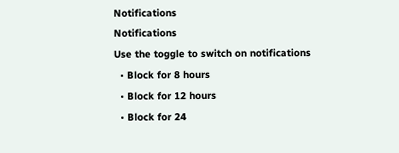Notifications
Notifications
Use the toggle to switch on notifications
  • Block for 8 hours
  • Block for 12 hours
  • Block for 24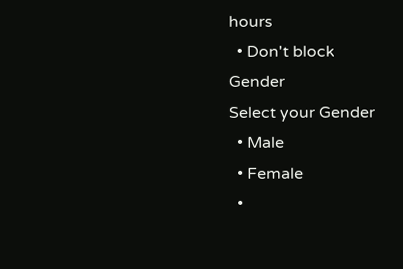hours
  • Don't block
Gender
Select your Gender
  • Male
  • Female
  •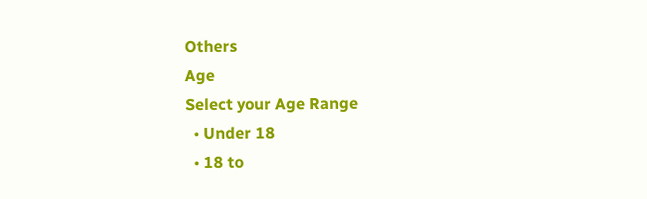Others
Age
Select your Age Range
  • Under 18
  • 18 to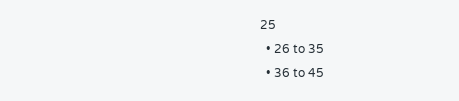25
  • 26 to 35
  • 36 to 45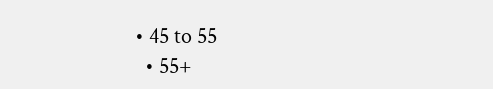• 45 to 55
  • 55+